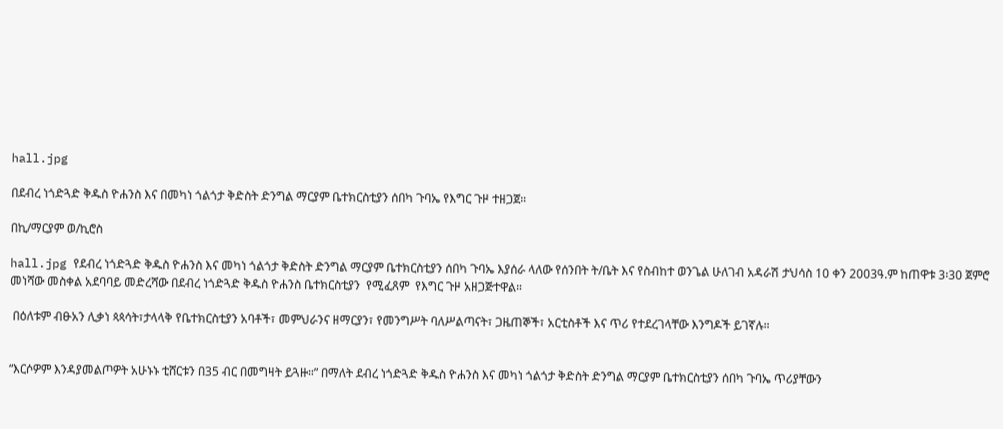hall.jpg

በደብረ ነጎድጓድ ቅዱስ ዮሐንስ እና በመካነ ጎልጎታ ቅድስት ድንግል ማርያም ቤተክርስቲያን ሰበካ ጉባኤ የእግር ጉዞ ተዘጋጀ።

በኪ/ማርያም ወ/ኪሮስ

hall.jpg የደብረ ነጎድጓድ ቅዱስ ዮሐንስ እና መካነ ጎልጎታ ቅድስት ድንግል ማርያም ቤተክርስቲያን ሰበካ ጉባኤ እያሰራ ላለው የሰንበት ት/ቤት እና የስብከተ ወንጌል ሁለገብ አዳራሽ ታህሳስ 10 ቀን 2003ዓ.ም ከጠዋቱ 3፡30 ጀምሮ መነሻው መስቀል አደባባይ መድረሻው በደብረ ነጎድጓድ ቅዱስ ዮሐንስ ቤተክርስቲያን  የሚፈጸም  የእግር ጉዞ አዘጋጅተዋል።

 በዕለቱም ብፁአን ሊቃነ ጳጳሳት፣ታላላቅ የቤተክርስቲያን አባቶች፣ መምህራንና ዘማርያን፣ የመንግሥት ባለሥልጣናት፣ ጋዜጠኞች፣ አርቲስቶች እና ጥሪ የተደረገላቸው እንግዶች ይገኛሉ።


“እርሶዎም እንዳያመልጦዎት አሁኑኑ ቲሸርቱን በ35 ብር በመግዛት ይጓዙ።” በማለት ደብረ ነጎድጓድ ቅዱስ ዮሐንስ እና መካነ ጎልጎታ ቅድስት ድንግል ማርያም ቤተክርስቲያን ሰበካ ጉባኤ ጥሪያቸውን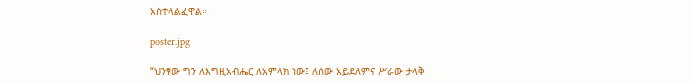አስተላልፈዋል።

poster.jpg

“ህንፃው ግን ለእግዚአብሔር ለአምላክ ነው፤ ለሰው አይደለምና ሥራው ታላቅ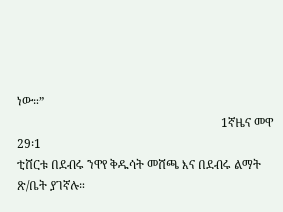ነው።”
                                                                    1ኛዜና መዋ 29፡1
ቲሸርቱ በደብሩ ንዋየ ቅዱሳት መሸጫ እና በደብሩ ልማት ጽ/ቤት ያገኛሉ።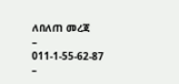ለበለጠ መረጃ
–    011-1-55-62-87
–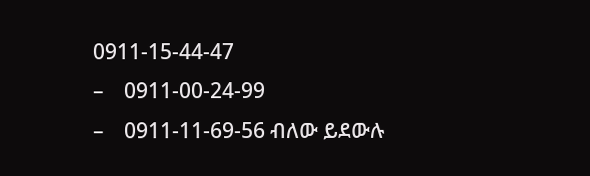0911-15-44-47
–    0911-00-24-99
–    0911-11-69-56 ብለው ይደውሉ